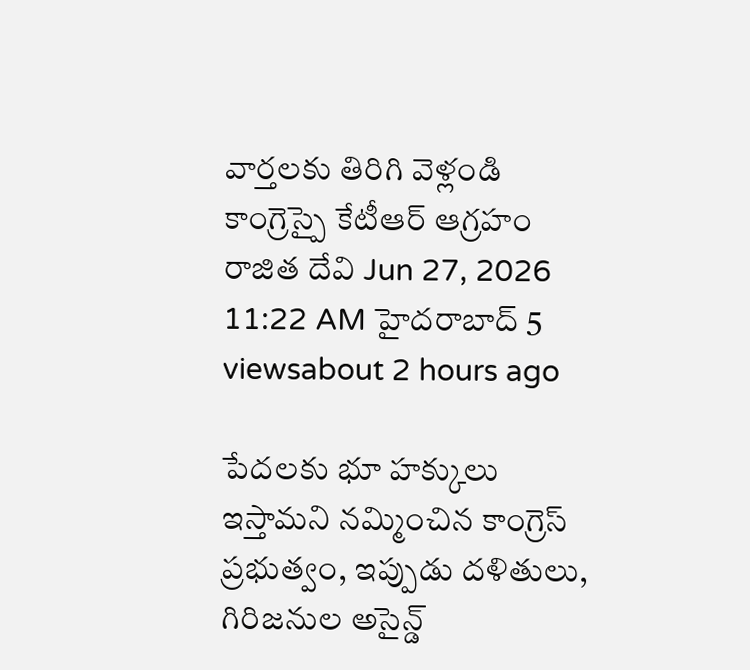వార్తలకు తిరిగి వెళ్లండి
కాంగ్రెస్పై కేటీఆర్ ఆగ్రహం
రాజిత దేవి Jun 27, 2026 11:22 AM హైదరాబాద్ 5 viewsabout 2 hours ago

పేదలకు భూ హక్కులు ఇస్తామని నమ్మించిన కాంగ్రెస్ ప్రభుత్వం, ఇప్పుడు దళితులు, గిరిజనుల అసైన్డ్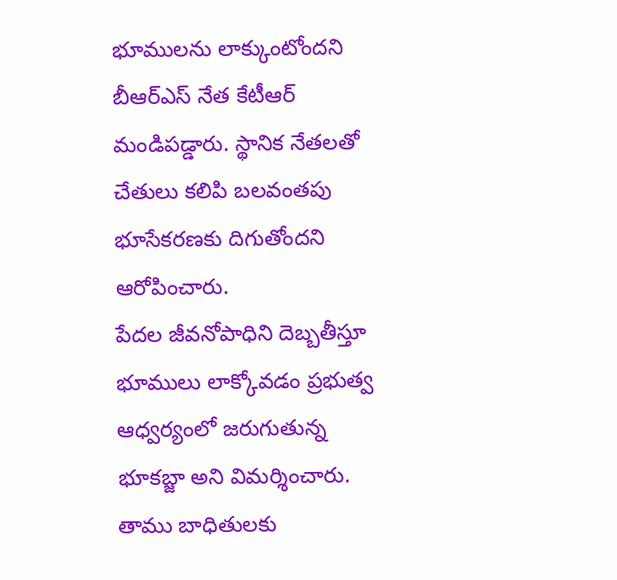భూములను లాక్కుంటోందని బీఆర్ఎస్ నేత కేటీఆర్ మండిపడ్డారు. స్థానిక నేతలతో చేతులు కలిపి బలవంతపు భూసేకరణకు దిగుతోందని ఆరోపించారు.
పేదల జీవనోపాధిని దెబ్బతీస్తూ భూములు లాక్కోవడం ప్రభుత్వ ఆధ్వర్యంలో జరుగుతున్న భూకబ్జా అని విమర్శించారు. తాము బాధితులకు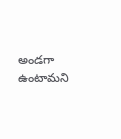అండగా ఉంటామని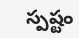స్పష్టం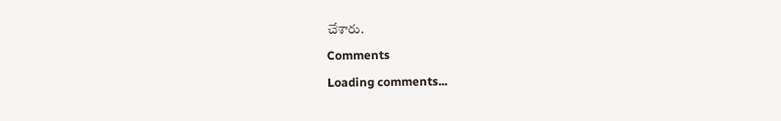చేశారు.
Comments
Loading comments...